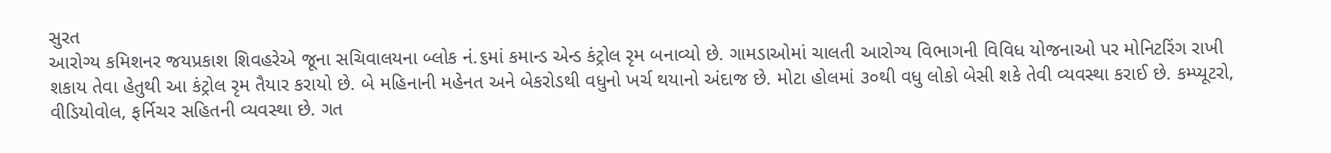સુરત
આરોગ્ય કમિશનર જયપ્રકાશ શિવહરેએ જૂના સચિવાલયના બ્લોક નં.૬માં કમાન્ડ એન્ડ કંટ્રોલ રૃમ બનાવ્યો છે. ગામડાઓમાં ચાલતી આરોગ્ય વિભાગની વિવિધ યોજનાઓ પર મોનિટરિંગ રાખી શકાય તેવા હેતુથી આ કંટ્રોલ રૃમ તૈયાર કરાયો છે. બે મહિનાની મહેનત અને બેકરોડથી વધુનો ખર્ચ થયાનો અંદાજ છે. મોટા હોલમાં ૩૦થી વધુ લોકો બેસી શકે તેવી વ્યવસ્થા કરાઈ છે. કમ્પ્યૂટરો, વીડિયોવોલ, ફર્નિચર સહિતની વ્યવસ્થા છે. ગત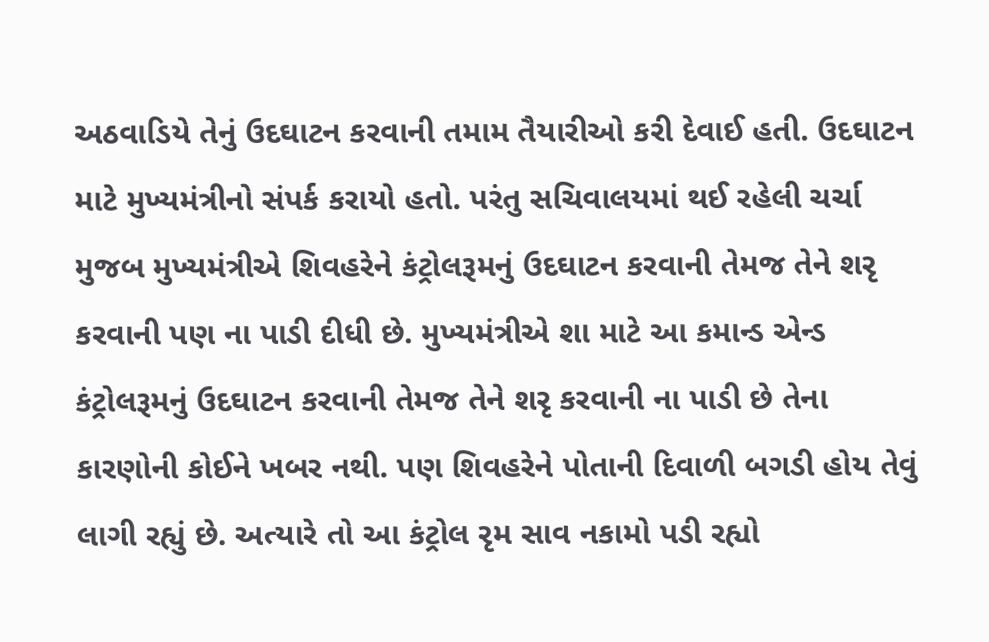અઠવાડિયે તેનું ઉદઘાટન કરવાની તમામ તૈયારીઓ કરી દેવાઈ હતી. ઉદઘાટન માટે મુખ્યમંત્રીનો સંપર્ક કરાયો હતો. પરંતુ સચિવાલયમાં થઈ રહેલી ચર્ચા મુજબ મુખ્યમંત્રીએ શિવહરેને કંટ્રોલરૂમનું ઉદઘાટન કરવાની તેમજ તેને શરૃ કરવાની પણ ના પાડી દીધી છે. મુખ્યમંત્રીએ શા માટે આ કમાન્ડ એન્ડ કંટ્રોલરૂમનું ઉદઘાટન કરવાની તેમજ તેને શરૃ કરવાની ના પાડી છે તેના કારણોની કોઈને ખબર નથી. પણ શિવહરેને પોતાની દિવાળી બગડી હોય તેવું લાગી રહ્યું છે. અત્યારે તો આ કંટ્રોલ રૃમ સાવ નકામો પડી રહ્યો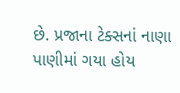છે. પ્રજાના ટેક્સનાં નાણા પાણીમાં ગયા હોય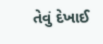તેવું દેખાઈ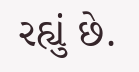રહ્યું છે.